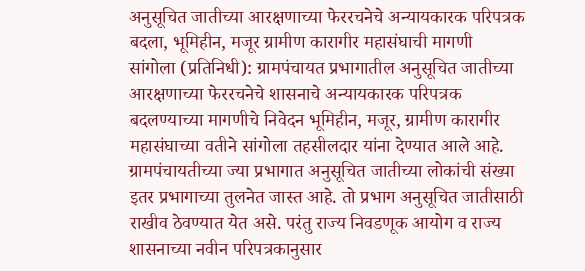अनुसूचित जातीच्या आरक्षणाच्या फेररचनेचे अन्यायकारक परिपत्रक बदला, भूमिहीन, मजूर ग्रामीण कारागीर महासंघाची मागणी
सांगोला (प्रतिनिधी): ग्रामपंचायत प्रभागातील अनुसूचित जातीच्या आरक्षणाच्या फेररचनेचे शासनाचे अन्यायकारक परिपत्रक बदलण्याच्या मागणीचे निवेदन भूमिहीन, मजूर, ग्रामीण कारागीर महासंघाच्या वतीने सांगोला तहसीलदार यांना देण्यात आले आहे.
ग्रामपंचायतीच्या ज्या प्रभागात अनुसूचित जातीच्या लोकांची संख्या इतर प्रभागाच्या तुलनेत जास्त आहे. तो प्रभाग अनुसूचित जातीसाठी राखीव ठेवण्यात येत असे. परंतु राज्य निवडणूक आयोग व राज्य शासनाच्या नवीन परिपत्रकानुसार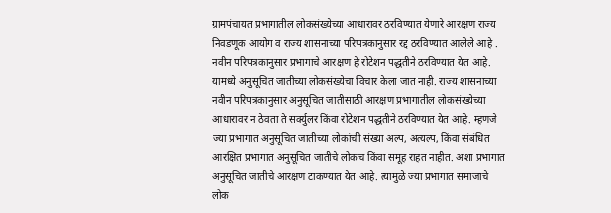ग्रामपंचायत प्रभागातील लोकसंख्येच्या आधारावर ठरविण्यात येणारे आरक्षण राज्य निवडणूक आयोग व राज्य शासनाच्या परिपत्रकानुसार रद्द ठरविण्यात आलेले आहे .
नवीन परिपत्रकानुसार प्रभागाचे आरक्षण हे रोटेशन पद्धतीने ठरविण्यात येत आहे. यामध्ये अनुसूचित जातीच्या लोकसंख्येचा विचार केला जात नाही. राज्य शासनाच्या नवीन परिपत्रकानुसार अनुसूचित जातीसाठी आरक्षण प्रभागातील लोकसंख्येच्या आधारावर न ठेवता ते सर्क्युलर किंवा रोटेशन पद्धतीने ठरविण्यात येत आहे. म्हणजे ज्या प्रभागात अनुसूचित जातीच्या लोकांची संख्या अल्प, अत्यल्प, किंवा संबंधित आरक्षित प्रभागात अनुसूचित जातीचे लोकच किंवा समूह राहत नाहीत. अशा प्रभागात अनुसूचित जातीचे आरक्षण टाकण्यात येत आहे. त्यामुळे ज्या प्रभागात समाजाचे लोक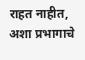राहत नाहीत, अशा प्रभागाचे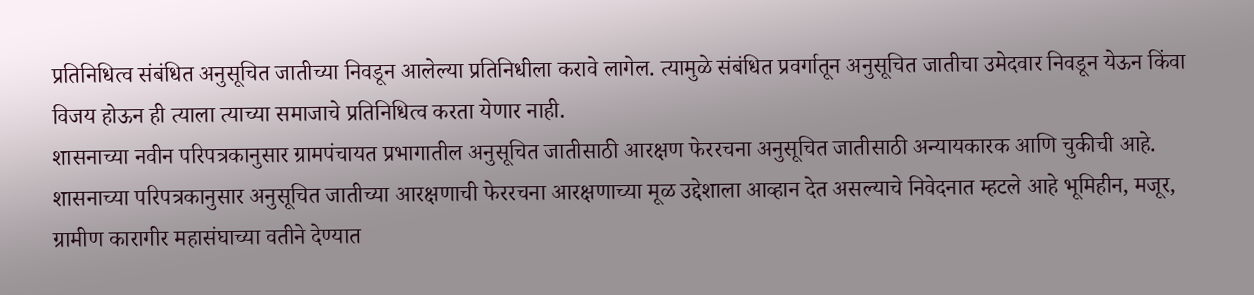प्रतिनिधित्व संबंधित अनुसूचित जातीच्या निवडून आलेल्या प्रतिनिधीला करावे लागेल. त्यामुळे संबंधित प्रवर्गातून अनुसूचित जातीचा उमेदवार निवडून येऊन किंवा विजय होऊन ही त्याला त्याच्या समाजाचे प्रतिनिधित्व करता येणार नाही.
शासनाच्या नवीन परिपत्रकानुसार ग्रामपंचायत प्रभागातील अनुसूचित जातीसाठी आरक्षण फेररचना अनुसूचित जातीसाठी अन्यायकारक आणि चुकीची आहे. शासनाच्या परिपत्रकानुसार अनुसूचित जातीच्या आरक्षणाची फेररचना आरक्षणाच्या मूळ उद्देशाला आव्हान देत असल्याचे निवेदनात म्हटले आहे भूमिहीन, मजूर, ग्रामीण कारागीर महासंघाच्या वतीने देण्यात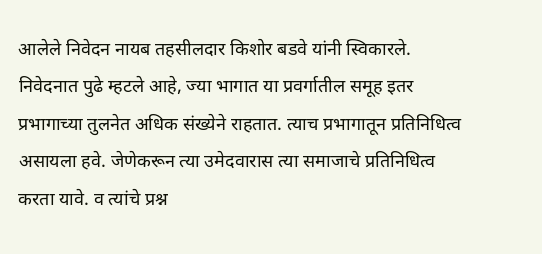आलेले निवेदन नायब तहसीलदार किशोर बडवे यांनी स्विकारले.
निवेदनात पुढे म्हटले आहे, ज्या भागात या प्रवर्गातील समूह इतर प्रभागाच्या तुलनेत अधिक संख्येने राहतात. त्याच प्रभागातून प्रतिनिधित्व असायला हवे. जेणेकरून त्या उमेदवारास त्या समाजाचे प्रतिनिधित्व करता यावे. व त्यांचे प्रश्न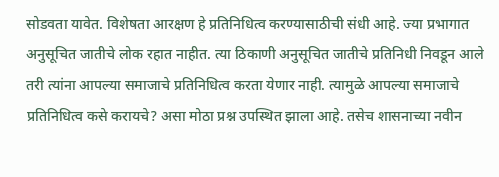सोडवता यावेत. विशेषता आरक्षण हे प्रतिनिधित्व करण्यासाठीची संधी आहे. ज्या प्रभागात अनुसूचित जातीचे लोक रहात नाहीत. त्या ठिकाणी अनुसूचित जातीचे प्रतिनिधी निवडून आले तरी त्यांना आपल्या समाजाचे प्रतिनिधित्व करता येणार नाही. त्यामुळे आपल्या समाजाचे प्रतिनिधित्व कसे करायचे? असा मोठा प्रश्न उपस्थित झाला आहे. तसेच शासनाच्या नवीन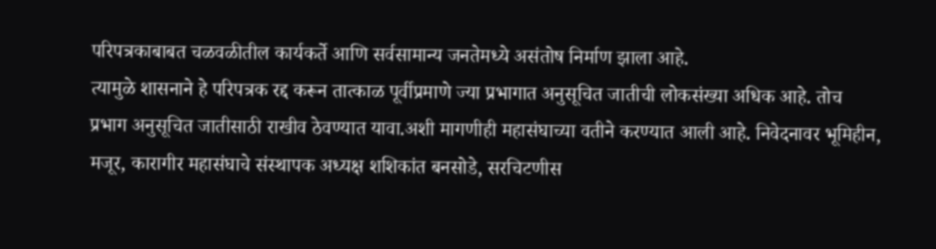परिपत्रकाबाबत चळवळीतील कार्यकर्ते आणि सर्वसामान्य जनतेमध्ये असंतोष निर्माण झाला आहे.
त्यामुळे शासनाने हे परिपत्रक रद्द करून तात्काळ पूर्वीप्रमाणे ज्या प्रभागात अनुसूचित जातीची लोकसंख्या अधिक आहे. तोच प्रभाग अनुसूचित जातीसाठी राखीव ठेवण्यात यावा.अशी मागणीही महासंघाच्या वतीने करण्यात आली आहे. निवेदनावर भूमिहीन, मजूर, कारागीर महासंघाचे संस्थापक अध्यक्ष शशिकांत बनसोडे, सरचिटणीस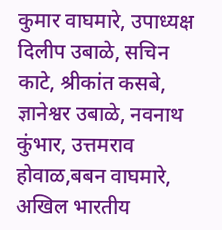कुमार वाघमारे, उपाध्यक्ष दिलीप उबाळे, सचिन काटे, श्रीकांत कसबे, ज्ञानेश्वर उबाळे, नवनाथ कुंभार, उत्तमराव होवाळ,बबन वाघमारे, अखिल भारतीय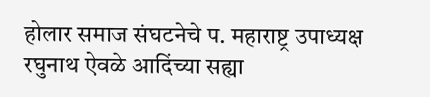होलार समाज संघटनेचे प. महाराष्ट्र उपाध्यक्ष रघुनाथ ऐवळे आदिंच्या सह्या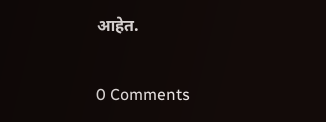आहेत.


0 Comments